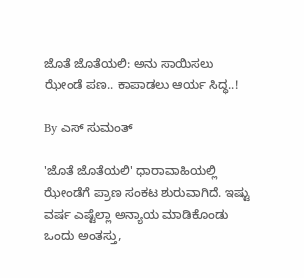ಜೊತೆ ಜೊತೆಯಲಿ: ಅನು ಸಾಯಿಸಲು ಝೇಂಡೆ ಪಣ.. ಕಾಪಾಡಲು ಆರ್ಯ ಸಿದ್ಧ..!

By ಎಸ್ ಸುಮಂತ್

'ಜೊತೆ ಜೊತೆಯಲಿ' ಧಾರಾವಾಹಿಯಲ್ಲಿ ಝೇಂಡೆಗೆ ಪ್ರಾಣ ಸಂಕಟ ಶುರುವಾಗಿದೆ. ಇಷ್ಟು ವರ್ಷ ಎಷ್ಟೆಲ್ಲಾ ಅನ್ಯಾಯ ಮಾಡಿಕೊಂಡು ಒಂದು ಅಂತಸ್ತು,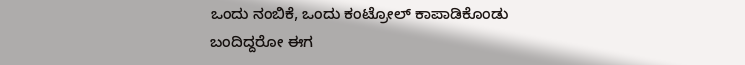ಒಂದು ನಂಬಿಕೆ, ಒಂದು ಕಂಟ್ರೋಲ್ ಕಾಪಾಡಿಕೊಂಡು ಬಂದಿದ್ದರೋ ಈಗ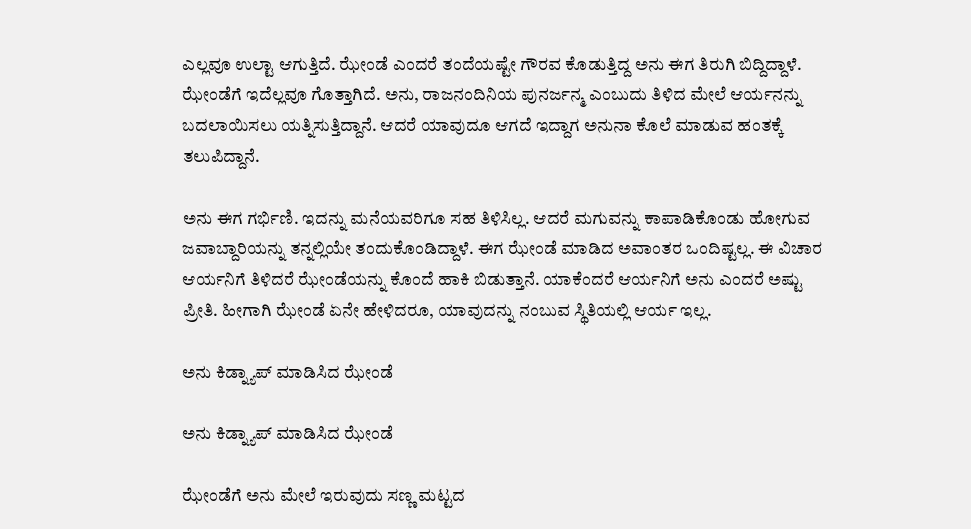ಎಲ್ಲವೂ ಉಲ್ಟಾ ಆಗುತ್ತಿದೆ. ಝೇಂಡೆ ಎಂದರೆ ತಂದೆಯಷ್ಟೇ ಗೌರವ ಕೊಡುತ್ತಿದ್ದ ಅನು ಈಗ ತಿರುಗಿ ಬಿದ್ದಿದ್ದಾಳೆ. ಝೇಂಡೆಗೆ ಇದೆಲ್ಲವೂ ಗೊತ್ತಾಗಿದೆ‌. ಅನು, ರಾಜನಂದಿನಿಯ ಪುನರ್ಜನ್ಮ ಎಂಬುದು ತಿಳಿದ ಮೇಲೆ ಆರ್ಯನನ್ನು ಬದಲಾಯಿಸಲು ಯತ್ನಿಸುತ್ತಿದ್ದಾನೆ. ಆದರೆ ಯಾವುದೂ ಆಗದೆ ಇದ್ದಾಗ ಅನುನಾ ಕೊಲೆ ಮಾಡುವ ಹಂತಕ್ಕೆ ತಲುಪಿದ್ದಾನೆ.

ಅನು ಈಗ ಗರ್ಭಿಣಿ. ಇದನ್ನು ಮನೆಯವರಿಗೂ ಸಹ ತಿಳಿಸಿಲ್ಲ. ಆದರೆ ಮಗುವನ್ನು ಕಾಪಾಡಿಕೊಂಡು ಹೋಗುವ ಜವಾಬ್ದಾರಿಯನ್ನು ತನ್ನಲ್ಲಿಯೇ ತಂದುಕೊಂಡಿದ್ದಾಳೆ. ಈಗ ಝೇಂಡೆ ಮಾಡಿದ ಅವಾಂತರ ಒಂದಿಷ್ಟಲ್ಲ. ಈ ವಿಚಾರ ಆರ್ಯನಿಗೆ ತಿಳಿದರೆ ಝೇಂಡೆಯನ್ನು ಕೊಂದೆ ಹಾಕಿ ಬಿಡುತ್ತಾನೆ. ಯಾಕೆಂದರೆ ಆರ್ಯನಿಗೆ ಅನು ಎಂದರೆ ಅಷ್ಟು ಪ್ರೀತಿ. ಹೀಗಾಗಿ ಝೇಂಡೆ ಏನೇ ಹೇಳಿದರೂ, ಯಾವುದನ್ನು ನಂಬುವ ಸ್ಥಿತಿಯಲ್ಲಿ ಆರ್ಯ ಇಲ್ಲ.

ಅನು ಕಿಡ್ನ್ಯಾಪ್ ಮಾಡಿಸಿದ ಝೇಂಡೆ

ಅನು ಕಿಡ್ನ್ಯಾಪ್ ಮಾಡಿಸಿದ ಝೇಂಡೆ

ಝೇಂಡೆಗೆ ಅನು ಮೇಲೆ ಇರುವುದು ಸಣ್ಣ ಮಟ್ಟದ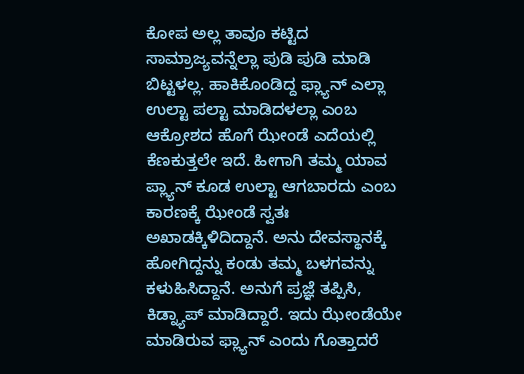ಕೋಪ ಅಲ್ಲ‌ ತಾವೂ ಕಟ್ಟಿದ ಸಾಮ್ರಾಜ್ಯವನ್ನೆಲ್ಲಾ ಪುಡಿ ಪುಡಿ ಮಾಡಿ ಬಿಟ್ಟಳಲ್ಲ. ಹಾಕಿಕೊಂಡಿದ್ದ ಫ್ಲ್ಯಾನ್ ಎಲ್ಲಾ ಉಲ್ಟಾ ಪಲ್ಟಾ ಮಾಡಿದಳಲ್ಲಾ ಎಂಬ ಆಕ್ರೋಶದ ಹೊಗೆ ಝೇಂಡೆ ಎದೆಯಲ್ಲಿ ಕೆಣಕುತ್ತಲೇ ಇದೆ. ಹೀಗಾಗಿ ತಮ್ಮ ಯಾವ ಪ್ಲ್ಯಾನ್ ಕೂಡ ಉಲ್ಟಾ ಆಗಬಾರದು ಎಂಬ ಕಾರಣಕ್ಕೆ ಝೇಂಡೆ ಸ್ವತಃ ಅಖಾಡಕ್ಕಿಳಿದಿದ್ದಾನೆ. ಅನು ದೇವಸ್ಥಾನಕ್ಕೆ ಹೋಗಿದ್ದನ್ನು ಕಂಡು ತಮ್ಮ ಬಳಗವನ್ನು ಕಳುಹಿಸಿದ್ದಾನೆ. ಅನುಗೆ ಪ್ರಜ್ಞೆ ತಪ್ಪಿಸಿ, ಕಿಡ್ನ್ಯಾಪ್ ಮಾಡಿದ್ದಾರೆ. ಇದು ಝೇಂಡೆಯೇ ಮಾಡಿರುವ ಫ್ಲ್ಯಾನ್ ಎಂದು ಗೊತ್ತಾದರೆ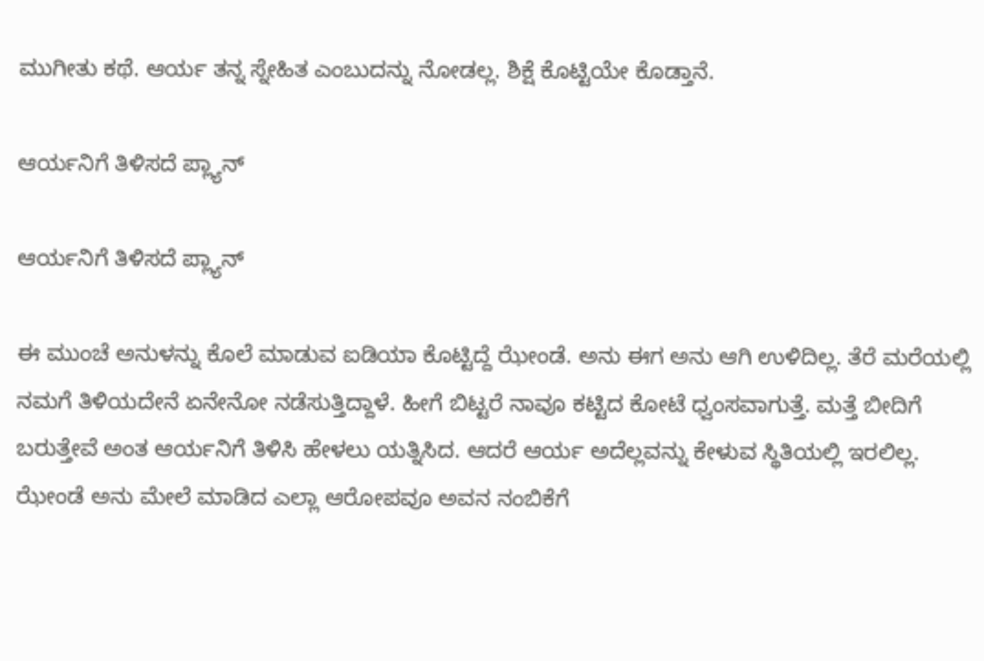ಮುಗೀತು ಕಥೆ. ಆರ್ಯ ತನ್ನ ಸ್ನೇಹಿತ ಎಂಬುದನ್ನು ನೋಡಲ್ಲ. ಶಿಕ್ಷೆ ಕೊಟ್ಟಿಯೇ ಕೊಡ್ತಾನೆ.

ಆರ್ಯನಿಗೆ ತಿಳಿಸದೆ ಪ್ಲ್ಯಾನ್

ಆರ್ಯನಿಗೆ ತಿಳಿಸದೆ ಪ್ಲ್ಯಾನ್

ಈ ಮುಂಚೆ ಅನುಳನ್ನು ಕೊಲೆ ಮಾಡುವ ಐಡಿಯಾ ಕೊಟ್ಟಿದ್ದೆ ಝೇಂಡೆ. ಅನು ಈಗ ಅನು ಆಗಿ ಉಳಿದಿಲ್ಲ. ತೆರೆ ಮರೆಯಲ್ಲಿ ನಮಗೆ ತಿಳಿಯದೇನೆ ಏನೇನೋ ನಡೆಸುತ್ತಿದ್ದಾಳೆ. ಹೀಗೆ ಬಿಟ್ಟರೆ ನಾವೂ ಕಟ್ಟಿದ ಕೋಟೆ ಧ್ವಂಸವಾಗುತ್ತೆ. ಮತ್ತೆ ಬೀದಿಗೆ ಬರುತ್ತೇವೆ ಅಂತ ಆರ್ಯನಿಗೆ ತಿಳಿಸಿ ಹೇಳಲು ಯತ್ನಿಸಿದ. ಆದರೆ ಆರ್ಯ ಅದೆಲ್ಲವನ್ನು ಕೇಳುವ ಸ್ಥಿತಿಯಲ್ಲಿ ಇರಲಿಲ್ಲ. ಝೇಂಡೆ ಅನು ಮೇಲೆ ಮಾಡಿದ ಎಲ್ಲಾ ಆರೋಪವೂ ಅವನ ನಂಬಿಕೆಗೆ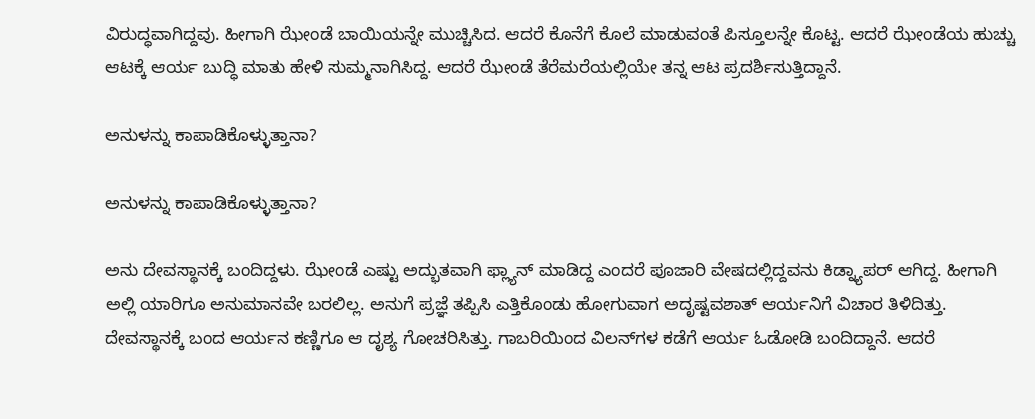ವಿರುದ್ಧವಾಗಿದ್ದವು. ಹೀಗಾಗಿ ಝೇಂಡೆ ಬಾಯಿಯನ್ನೇ ಮುಚ್ಚಿಸಿದ. ಆದರೆ ಕೊನೆಗೆ ಕೊಲೆ ಮಾಡುವಂತೆ ಪಿಸ್ತೂಲನ್ನೇ ಕೊಟ್ಟ. ಆದರೆ ಝೇಂಡೆಯ ಹುಚ್ಚು ಆಟಕ್ಕೆ ಆರ್ಯ ಬುದ್ಧಿ ಮಾತು ಹೇಳಿ ಸುಮ್ಮನಾಗಿಸಿದ್ದ. ಆದರೆ ಝೇಂಡೆ ತೆರೆಮರೆಯಲ್ಲಿಯೇ ತನ್ನ ಆಟ ಪ್ರದರ್ಶಿಸುತ್ತಿದ್ದಾನೆ.

ಅನುಳನ್ನು ಕಾಪಾಡಿಕೊಳ್ಳುತ್ತಾನಾ?

ಅನುಳನ್ನು ಕಾಪಾಡಿಕೊಳ್ಳುತ್ತಾನಾ?

ಅನು ದೇವಸ್ಥಾನಕ್ಕೆ ಬಂದಿದ್ದಳು. ಝೇಂಡೆ ಎಷ್ಟು ಅದ್ಭುತವಾಗಿ ಫ್ಲ್ಯಾನ್ ಮಾಡಿದ್ದ ಎಂದರೆ ಪೂಜಾರಿ ವೇಷದಲ್ಲಿದ್ದವನು ಕಿಡ್ನ್ಯಾಪರ್ ಆಗಿದ್ದ. ಹೀಗಾಗಿ ಅಲ್ಲಿ ಯಾರಿಗೂ ಅನುಮಾನವೇ ಬರಲಿಲ್ಲ. ಅನುಗೆ ಪ್ರಜ್ಞೆ ತಪ್ಪಿಸಿ ಎತ್ತಿಕೊಂಡು ಹೋಗುವಾಗ ಅದೃಷ್ಟವಶಾತ್ ಆರ್ಯನಿಗೆ ವಿಚಾರ ತಿಳಿದಿತ್ತು. ದೇವಸ್ಥಾನಕ್ಕೆ ಬಂದ ಆರ್ಯನ ಕಣ್ಣಿಗೂ ಆ ದೃಶ್ಯ ಗೋಚರಿಸಿತ್ತು. ಗಾಬರಿಯಿಂದ ವಿಲನ್‌ಗಳ ಕಡೆಗೆ ಆರ್ಯ ಓಡೋಡಿ ಬಂದಿದ್ದಾನೆ. ಆದರೆ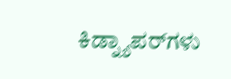ಕಿಡ್ನ್ಯಾಪರ್‌ಗಳು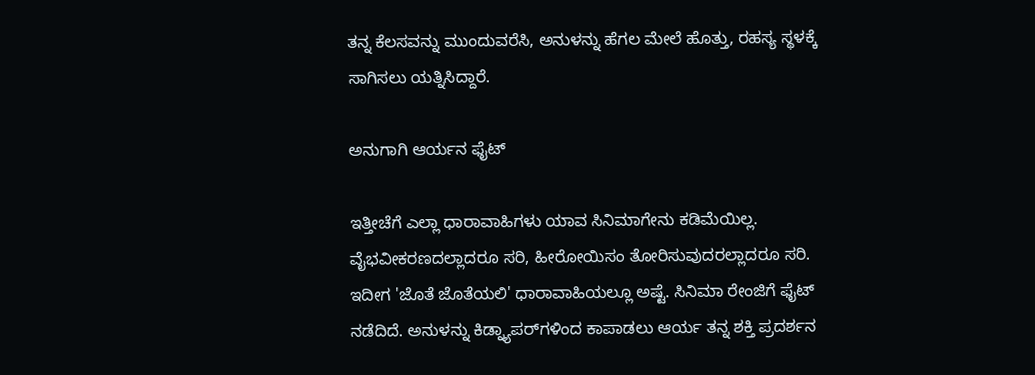ತನ್ನ ಕೆಲಸವನ್ನು ಮುಂದುವರೆಸಿ, ಅನುಳನ್ನು ಹೆಗಲ ಮೇಲೆ ಹೊತ್ತು, ರಹಸ್ಯ ಸ್ಥಳಕ್ಕೆ ಸಾಗಿಸಲು ಯತ್ನಿಸಿದ್ದಾರೆ.

ಅನುಗಾಗಿ ಆರ್ಯನ ಫೈಟ್

ಇತ್ತೀಚೆಗೆ ಎಲ್ಲಾ ಧಾರಾವಾಹಿಗಳು ಯಾವ ಸಿನಿಮಾಗೇನು ಕಡಿಮೆಯಿಲ್ಲ. ವೈಭವೀಕರಣದಲ್ಲಾದರೂ ಸರಿ, ಹೀರೋಯಿಸಂ ತೋರಿಸುವುದರಲ್ಲಾದರೂ ಸರಿ. ಇದೀಗ 'ಜೊತೆ ಜೊತೆಯಲಿ' ಧಾರಾವಾಹಿಯಲ್ಲೂ ಅಷ್ಟೆ. ಸಿನಿಮಾ ರೇಂಜಿಗೆ ಫೈಟ್ ನಡೆದಿದೆ. ಅನುಳನ್ನು ಕಿಡ್ನ್ಯಾಪರ್‌ಗಳಿಂದ ಕಾಪಾಡಲು ಆರ್ಯ ತನ್ನ ಶಕ್ತಿ ಪ್ರದರ್ಶನ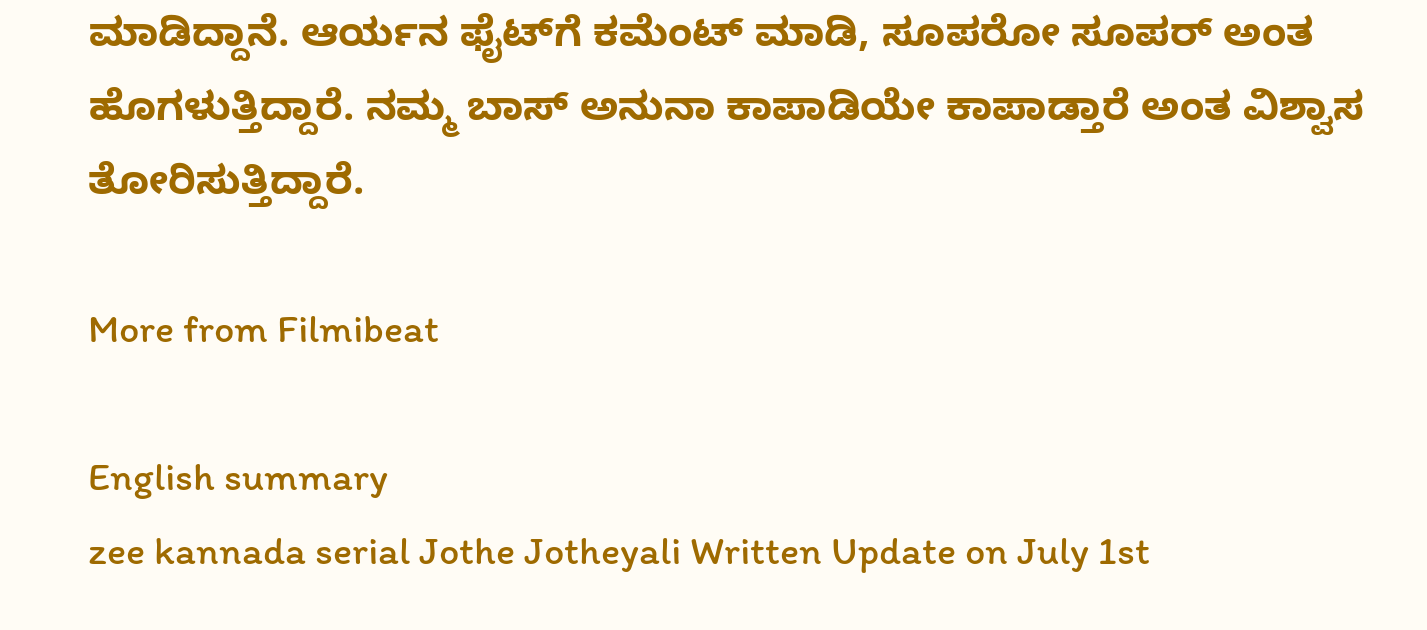ಮಾಡಿದ್ದಾನೆ. ಆರ್ಯನ ಫೈಟ್‌ಗೆ ಕಮೆಂಟ್ ಮಾಡಿ, ಸೂಪರೋ ಸೂಪರ್ ಅಂತ ಹೊಗಳುತ್ತಿದ್ದಾರೆ. ನಮ್ಮ ಬಾಸ್ ಅನುನಾ ಕಾಪಾಡಿಯೇ ಕಾಪಾಡ್ತಾರೆ ಅಂತ ವಿಶ್ವಾಸ ತೋರಿಸುತ್ತಿದ್ದಾರೆ.

More from Filmibeat

English summary
zee kannada serial Jothe Jotheyali Written Update on July 1st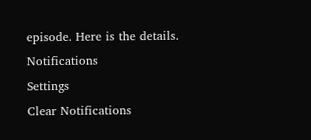episode. Here is the details.
Notifications
Settings
Clear Notifications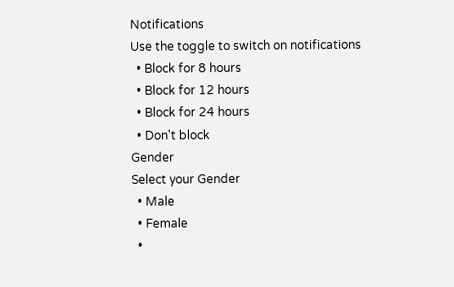Notifications
Use the toggle to switch on notifications
  • Block for 8 hours
  • Block for 12 hours
  • Block for 24 hours
  • Don't block
Gender
Select your Gender
  • Male
  • Female
  •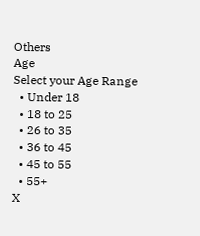Others
Age
Select your Age Range
  • Under 18
  • 18 to 25
  • 26 to 35
  • 36 to 45
  • 45 to 55
  • 55+
X